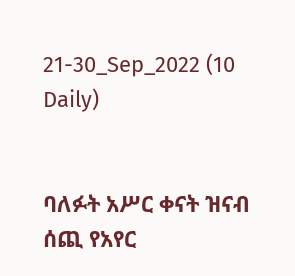21-30_Sep_2022 (10 Daily)


ባለፉት አሥር ቀናት ዝናብ ሰጪ የአየር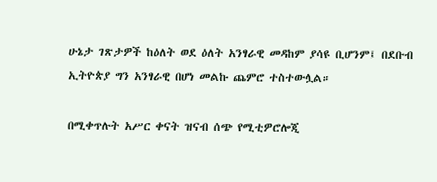ሁኔታ ገጽታዎች ከዕለት ወደ ዕለት አንፃራዊ መዳከም ያሳዩ ቢሆንም፤ በደቡብ ኢትዮጵያ ግን አንፃራዊ በሆነ መልኩ ጨምሮ ተስተውሏል።

በሚቀጥሉት አሥር ቀናት ዝናብ ሰጭ የሚቲዎሮሎጂ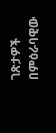ገጽታዎች በምዕራባዊው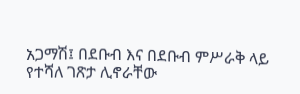አጋማሽ፤ በደቡብ እና በደቡብ ምሥራቅ ላይ የተሻለ ገጽታ ሊኖራቸው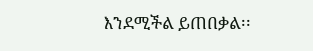እንደሚችል ይጠበቃል፡፡